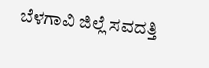ಬೆಳಗಾವಿ ಜಿಲ್ಲೆ ಸವದತ್ತಿ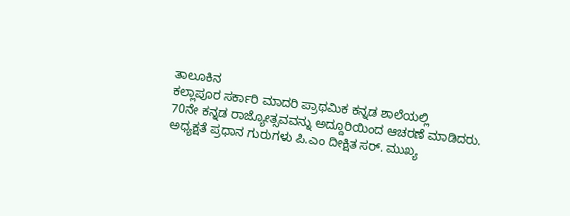ತಾಲೂಕಿನ
ಕಲ್ಲಾಪೂರ ಸರ್ಕಾರಿ ಮಾದರಿ ಪ್ರಾಥಮಿಕ ಕನ್ನಡ ಶಾಲೆಯಲ್ಲಿ
70ನೇ ಕನ್ನಡ ರಾಜ್ಯೋತ್ಸವವನ್ನು ಅದ್ದೂರಿಯಿಂದ ಆಚರಣೆ ಮಾಡಿದರು.
ಅಧ್ಯಕ್ಷತೆ ಪ್ರಧಾನ ಗುರುಗಳು ಪಿ.ಎಂ ದೀಕ್ಷಿತ ಸರ್. ಮುಖ್ಯ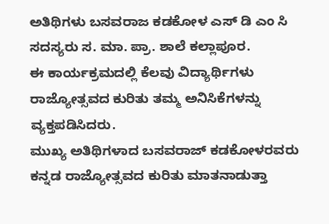ಅತಿಥಿಗಳು ಬಸವರಾಜ ಕಡಕೋಳ ಎಸ್ ಡಿ ಎಂ ಸಿ ಸದಸ್ಯರು ಸ. ಮಾ. ಪ್ರಾ. ಶಾಲೆ ಕಲ್ಲಾಪೂರ.
ಈ ಕಾರ್ಯಕ್ರಮದಲ್ಲಿ ಕೆಲವು ವಿದ್ಯಾರ್ಥಿಗಳು ರಾಜ್ಯೋತ್ಸವದ ಕುರಿತು ತಮ್ಮ ಅನಿಸಿಕೆಗಳನ್ನು ವ್ಯಕ್ತಪಡಿಸಿದರು.
ಮುಖ್ಯ ಅತಿಥಿಗಳಾದ ಬಸವರಾಜ್ ಕಡಕೋಳರವರು ಕನ್ನಡ ರಾಜ್ಯೋತ್ಸವದ ಕುರಿತು ಮಾತನಾಡುತ್ತಾ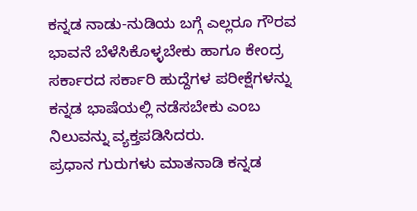ಕನ್ನಡ ನಾಡು-ನುಡಿಯ ಬಗ್ಗೆ ಎಲ್ಲರೂ ಗೌರವ ಭಾವನೆ ಬೆಳೆಸಿಕೊಳ್ಳಬೇಕು ಹಾಗೂ ಕೇಂದ್ರ ಸರ್ಕಾರದ ಸರ್ಕಾರಿ ಹುದ್ದೆಗಳ ಪರೀಕ್ಷೆಗಳನ್ನು ಕನ್ನಡ ಭಾಷೆಯಲ್ಲಿ ನಡೆಸಬೇಕು ಎಂಬ ನಿಲುವನ್ನು ವ್ಯಕ್ತಪಡಿಸಿದರು.
ಪ್ರಧಾನ ಗುರುಗಳು ಮಾತನಾಡಿ ಕನ್ನಡ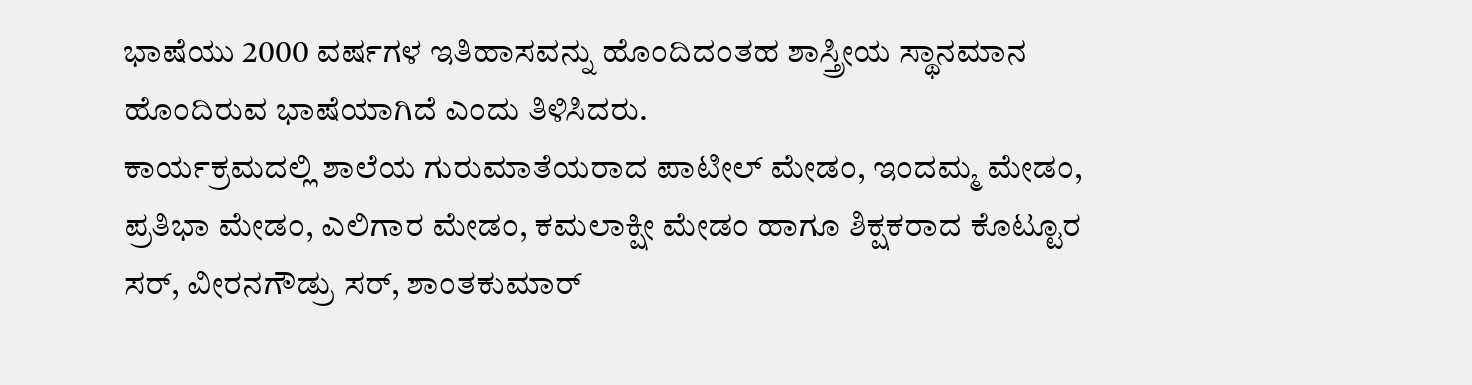ಭಾಷೆಯು 2000 ವರ್ಷಗಳ ಇತಿಹಾಸವನ್ನು ಹೊಂದಿದಂತಹ ಶಾಸ್ತ್ರೀಯ ಸ್ಥಾನಮಾನ ಹೊಂದಿರುವ ಭಾಷೆಯಾಗಿದೆ ಎಂದು ತಿಳಿಸಿದರು.
ಕಾರ್ಯಕ್ರಮದಲ್ಲಿ ಶಾಲೆಯ ಗುರುಮಾತೆಯರಾದ ಪಾಟೀಲ್ ಮೇಡಂ, ಇಂದಮ್ಮ ಮೇಡಂ, ಪ್ರತಿಭಾ ಮೇಡಂ, ಎಲಿಗಾರ ಮೇಡಂ, ಕಮಲಾಕ್ಷೀ ಮೇಡಂ ಹಾಗೂ ಶಿಕ್ಷಕರಾದ ಕೊಟ್ಟೂರ ಸರ್, ವೀರನಗೌಡ್ರು ಸರ್, ಶಾಂತಕುಮಾರ್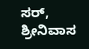ಸರ್, ಶ್ರೀನಿವಾಸ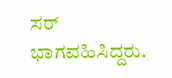ಸರ್ ಭಾಗವಹಿಸಿದ್ದರು.